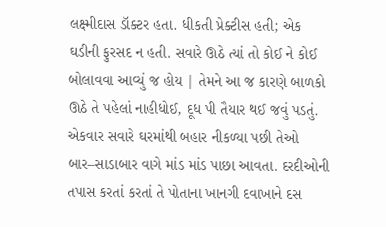લક્ષ્મીદાસ ડૉક્ટર હતા. ધીકતી પ્રેક્ટીસ હતી; એક
ઘડીની ફુરસદ ન હતી. સવારે ઊઠે ત્યાં તો કોઈ ને કોઈ
બોલાવવા આવ્યું જ હોય | તેમને આ જ કારણે બાળકો
ઊઠે તે પહેલાં નાહીધોઈ, દૂધ પી તૈયાર થઈ જવું પડતું.
એકવાર સવારે ઘરમાંથી બહાર નીકળ્યા પછી તેઓ બાર–સાડાબાર વાગે માંડ માંડ પાછા આવતા. દરદીઓની તપાસ કરતાં કરતાં તે પોતાના ખાનગી દવાખાને દસ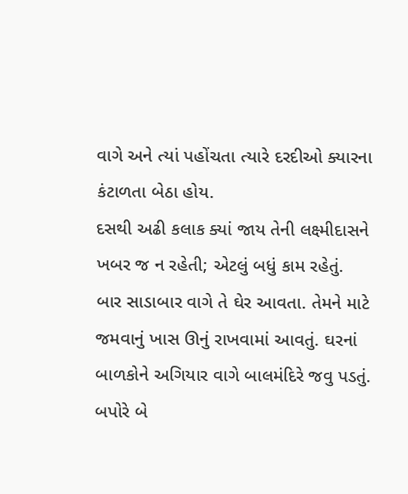વાગે અને ત્યાં પહોંચતા ત્યારે દરદીઓ ક્યારના કંટાળતા બેઠા હોય.
દસથી અઢી કલાક ક્યાં જાય તેની લક્ષ્મીદાસને ખબર જ ન રહેતી; એટલું બધું કામ રહેતું.
બાર સાડાબાર વાગે તે ઘેર આવતા. તેમને માટે જમવાનું ખાસ ઊનું રાખવામાં આવતું. ઘરનાં બાળકોને અગિયાર વાગે બાલમંદિરે જવુ પડતું.
બપોરે બે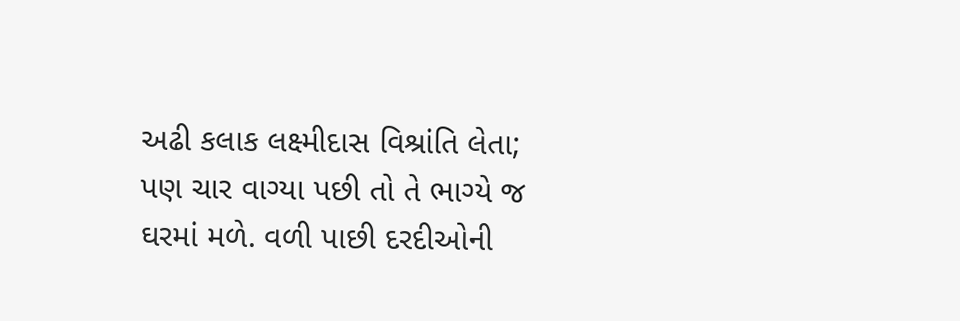અઢી કલાક લક્ષ્મીદાસ વિશ્રાંતિ લેતા; પણ ચાર વાગ્યા પછી તો તે ભાગ્યે જ ઘરમાં મળે. વળી પાછી દરદીઓની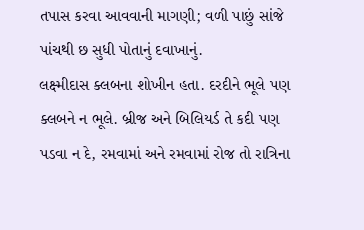તપાસ કરવા આવવાની માગણી; વળી પાછું સાંજે પાંચથી છ સુધી પોતાનું દવાખાનું.
લક્ષ્મીદાસ ક્લબના શોખીન હતા. દરદીને ભૂલે પણ ક્લબને ન ભૂલે. બ્રીજ અને બિલિયર્ડ તે કદી પણ પડવા ન દે, રમવામાં અને રમવામાં રોજ તો રાત્રિના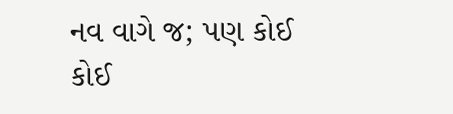નવ વાગે જ; પણ કોઈ કોઈ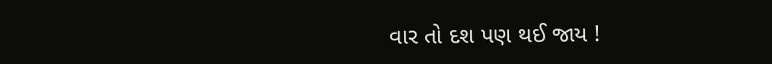વાર તો દશ પણ થઈ જાય !